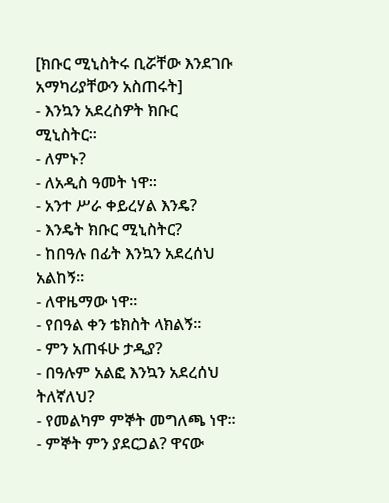[ክቡር ሚኒስትሩ ቢሯቸው እንደገቡ አማካሪያቸውን አስጠሩት]
- እንኳን አደረስዎት ክቡር ሚኒስትር፡፡
- ለምኑ?
- ለአዲስ ዓመት ነዋ፡፡
- አንተ ሥራ ቀይረሃል እንዴ?
- እንዴት ክቡር ሚኒስትር?
- ከበዓሉ በፊት እንኳን አደረሰህ አልከኝ፡፡
- ለዋዜማው ነዋ፡፡
- የበዓል ቀን ቴክስት ላክልኝ፡፡
- ምን አጠፋሁ ታዲያ?
- በዓሉም አልፎ እንኳን አደረሰህ ትለኛለህ?
- የመልካም ምኞት መግለጫ ነዋ፡፡
- ምኞት ምን ያደርጋል? ዋናው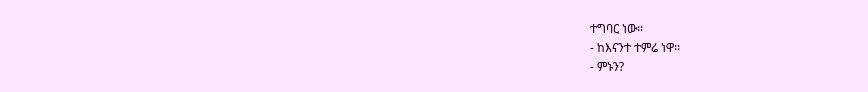ተግባር ነው፡፡
- ከእናንተ ተምሬ ነዋ፡፡
- ምኑን?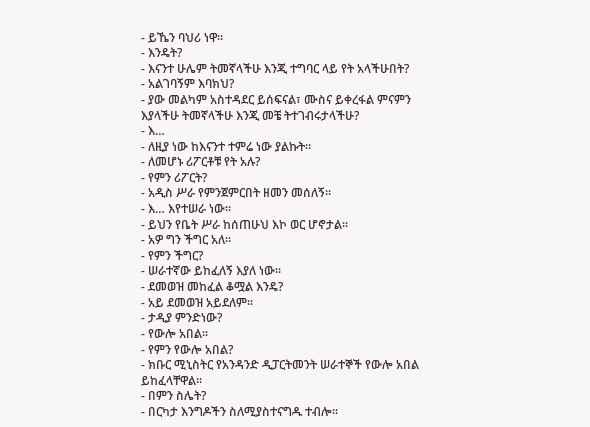- ይኼን ባህሪ ነዋ፡፡
- እንዴት?
- እናንተ ሁሌም ትመኛላችሁ እንጂ ተግባር ላይ የት አላችሁበት?
- አልገባኝም እባክህ?
- ያው መልካም አስተዳደር ይሰፍናል፣ ሙስና ይቀረፋል ምናምን እያላችሁ ትመኛላችሁ እንጂ መቼ ትተገብሩታላችሁ?
- እ…
- ለዚያ ነው ከእናንተ ተምሬ ነው ያልኩት፡፡
- ለመሆኑ ሪፖርቶቹ የት አሉ?
- የምን ሪፖርት?
- አዲስ ሥራ የምንጀምርበት ዘመን መሰለኝ፡፡
- እ… እየተሠራ ነው፡፡
- ይህን የቤት ሥራ ከሰጠሁህ እኮ ወር ሆኖታል፡፡
- አዎ ግን ችግር አለ፡፡
- የምን ችግር?
- ሠራተኛው ይከፈለኝ እያለ ነው፡፡
- ደመወዝ መከፈል ቆሟል እንዴ?
- አይ ደመወዝ አይደለም፡፡
- ታዲያ ምንድነው?
- የውሎ አበል፡፡
- የምን የውሎ አበል?
- ክቡር ሚኒስትር የአንዳንድ ዲፓርትመንት ሠራተኞች የውሎ አበል ይከፈላቸዋል፡፡
- በምን ስሌት?
- በርካታ እንግዶችን ስለሚያስተናግዱ ተብሎ፡፡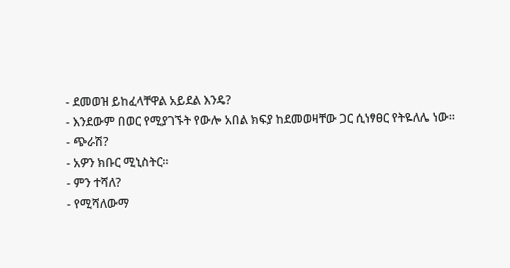- ደመወዝ ይከፈላቸዋል አይደል እንዴ?
- እንደውም በወር የሚያገኙት የውሎ አበል ክፍያ ከደመወዛቸው ጋር ሲነፃፀር የትዬለሌ ነው፡፡
- ጭራሽ?
- አዎን ክቡር ሚኒስትር፡፡
- ምን ተሻለ?
- የሚሻለውማ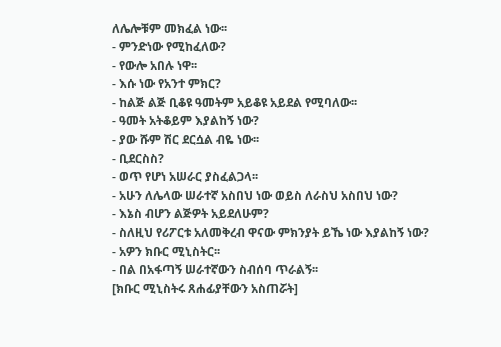ለሌሎቹም መክፈል ነው፡፡
- ምንድነው የሚከፈለው?
- የውሎ አበሉ ነዋ፡፡
- እሱ ነው የአንተ ምክር?
- ከልጅ ልጅ ቢቆዩ ዓመትም አይቆዩ አይደል የሚባለው፡፡
- ዓመት አትቆይም እያልከኝ ነው?
- ያው ሹም ሽር ደርሷል ብዬ ነው፡፡
- ቢደርስስ?
- ወጥ የሆነ አሠራር ያስፈልጋላ፡፡
- አሁን ለሌላው ሠራተኛ አስበህ ነው ወይስ ለራስህ አስበህ ነው?
- እኔስ ብሆን ልጅዎት አይደለሁም?
- ስለዚህ የሪፖርቱ አለመቅረብ ዋናው ምክንያት ይኼ ነው እያልከኝ ነው?
- አዎን ክቡር ሚኒስትር፡፡
- በል በአፋጣኝ ሠራተኛውን ስብሰባ ጥራልኝ፡፡
[ክቡር ሚኒስትሩ ጸሐፊያቸውን አስጠሯት]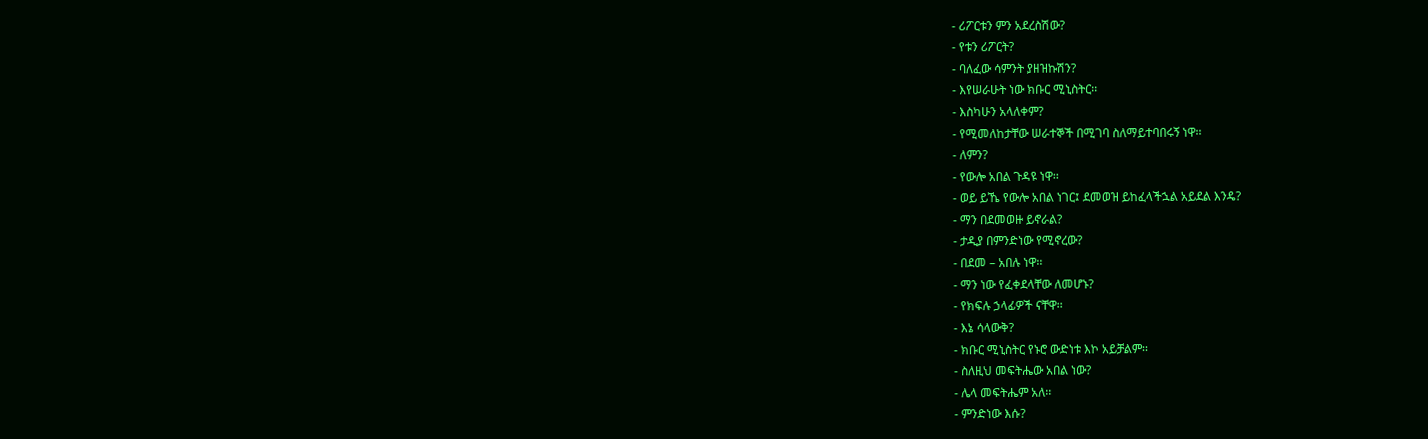- ሪፖርቱን ምን አደረስሽው?
- የቱን ሪፖርት?
- ባለፈው ሳምንት ያዘዝኩሽን?
- እየሠራሁት ነው ክቡር ሚኒስትር፡፡
- እስካሁን አላለቀም?
- የሚመለከታቸው ሠራተኞች በሚገባ ስለማይተባበሩኝ ነዋ፡፡
- ለምን?
- የውሎ አበል ጉዳዩ ነዋ፡፡
- ወይ ይኼ የውሎ አበል ነገር፤ ደመወዝ ይከፈላችኋል አይደል እንዴ?
- ማን በደመወዙ ይኖራል?
- ታዲያ በምንድነው የሚኖረው?
- በደመ – አበሉ ነዋ፡፡
- ማን ነው የፈቀደላቸው ለመሆኑ?
- የክፍሉ ኃላፊዎች ናቸዋ፡፡
- እኔ ሳላውቅ?
- ክቡር ሚኒስትር የኑሮ ውድነቱ እኮ አይቻልም፡፡
- ስለዚህ መፍትሔው አበል ነው?
- ሌላ መፍትሔም አለ፡፡
- ምንድነው እሱ?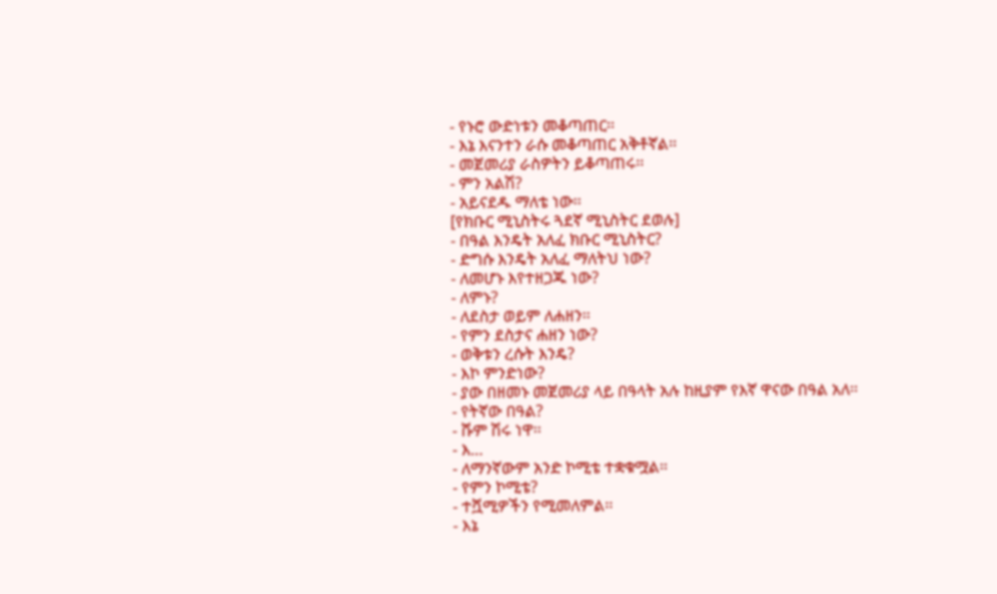- የኑሮ ውድነቱን መቆጣጠር፡፡
- እኔ እናንተን ራሱ መቆጣጠር አቅቶኛል፡፡
- መጀመሪያ ራስዎትን ይቆጣጠሩ፡፡
- ምን አልሽ?
- አይናደዱ ማለቴ ነው፡፡
[የክቡር ሚኒስትሩ ጓደኛ ሚኒስትር ደወሉ]
- በዓል እንዴት አለፈ ክቡር ሚኒስትር?
- ድግሱ እንዴት አለፈ ማለትህ ነው?
- ለመሆኑ እየተዘጋጁ ነው?
- ለምኑ?
- ለደስታ ወይም ለሐዘን፡፡
- የምን ደስታና ሐዘን ነው?
- ወቅቱን ረሱት እንዴ?
- እኮ ምንድነው?
- ያው በዘመኑ መጀመሪያ ላይ በዓላት አሉ ከዚያም የእኛ ዋናው በዓል አለ፡፡
- የትኛው በዓል?
- ሹም ሽሩ ነዋ፡፡
- እ…
- ለማንኛውም አንድ ኮሚቴ ተቋቁሟል፡፡
- የምን ኮሚቴ?
- ተሿሚዎችን የሚመለምል፡፡
- እኔ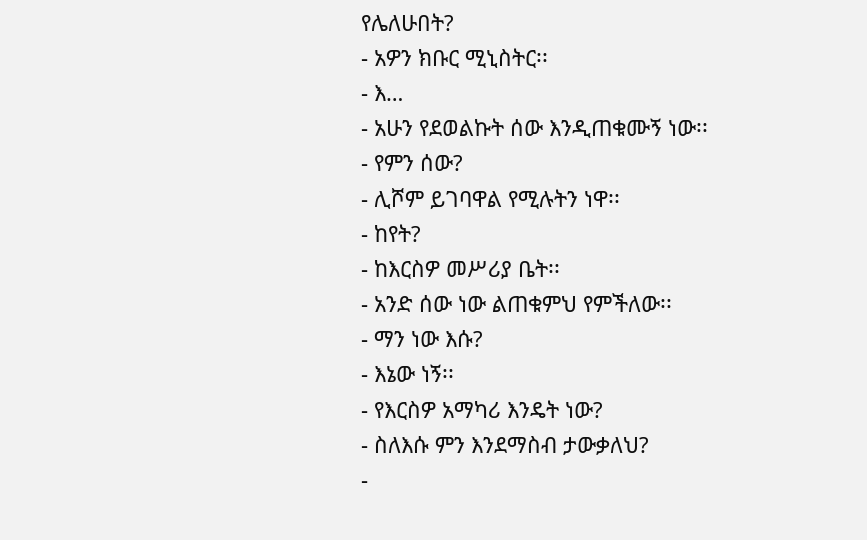የሌለሁበት?
- አዎን ክቡር ሚኒስትር፡፡
- እ…
- አሁን የደወልኩት ሰው እንዲጠቁሙኝ ነው፡፡
- የምን ሰው?
- ሊሾም ይገባዋል የሚሉትን ነዋ፡፡
- ከየት?
- ከእርስዎ መሥሪያ ቤት፡፡
- አንድ ሰው ነው ልጠቁምህ የምችለው፡፡
- ማን ነው እሱ?
- እኔው ነኝ፡፡
- የእርስዎ አማካሪ እንዴት ነው?
- ስለእሱ ምን እንደማስብ ታውቃለህ?
-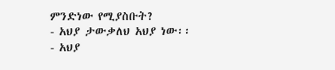ምንድነው የሚያስቡት?
- አህያ ታውቃለህ አህያ ነው፡፡
- አህያ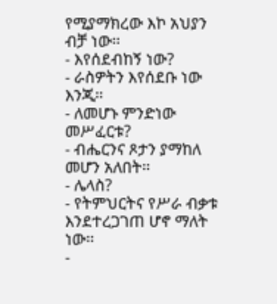የሚያማክረው እኮ አህያን ብቻ ነው፡፡
- እየሰደብከኝ ነው?
- ራስዎትን እየሰደቡ ነው እንጂ፡፡
- ለመሆኑ ምንድነው መሥፈርቱ?
- ብሔርንና ጾታን ያማከለ መሆን አለበት፡፡
- ሌላስ?
- የትምህርትና የሥራ ብቃቱ እንደተረጋገጠ ሆኖ ማለት ነው፡፡
-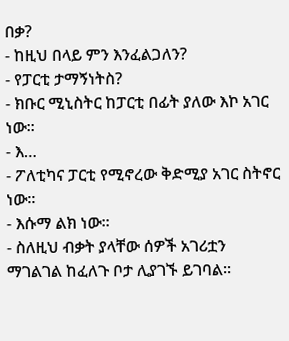በቃ?
- ከዚህ በላይ ምን እንፈልጋለን?
- የፓርቲ ታማኝነትስ?
- ክቡር ሚኒስትር ከፓርቲ በፊት ያለው እኮ አገር ነው፡፡
- እ…
- ፖለቲካና ፓርቲ የሚኖረው ቅድሚያ አገር ስትኖር ነው፡፡
- እሱማ ልክ ነው፡፡
- ስለዚህ ብቃት ያላቸው ሰዎች አገሪቷን ማገልገል ከፈለጉ ቦታ ሊያገኙ ይገባል፡፡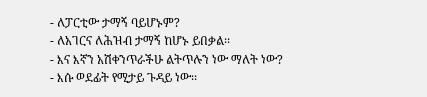- ለፓርቲው ታማኝ ባይሆኑም?
- ለአገርና ለሕዝብ ታማኝ ከሆኑ ይበቃል፡፡
- እና እኛን አሽቀንጥራችሁ ልትጥሉን ነው ማለት ነው?
- እሱ ወደፊት የሚታይ ጉዳይ ነው፡፡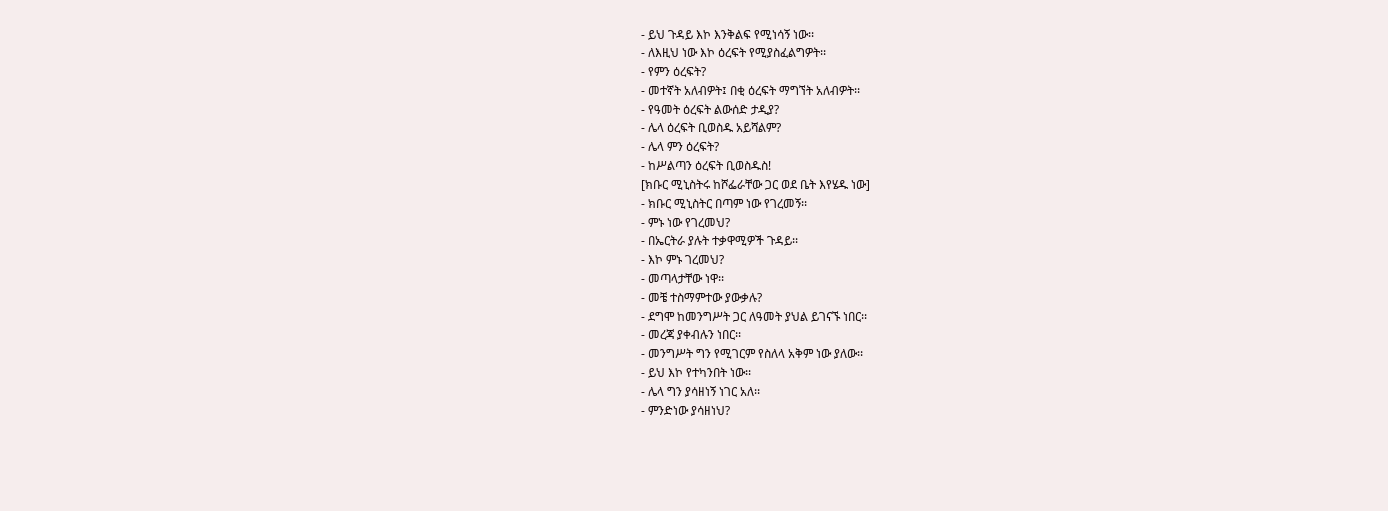- ይህ ጉዳይ እኮ እንቅልፍ የሚነሳኝ ነው፡፡
- ለእዚህ ነው እኮ ዕረፍት የሚያስፈልግዎት፡፡
- የምን ዕረፍት?
- መተኛት አለብዎት፤ በቂ ዕረፍት ማግኘት አለብዎት፡፡
- የዓመት ዕረፍት ልውሰድ ታዲያ?
- ሌላ ዕረፍት ቢወስዱ አይሻልም?
- ሌላ ምን ዕረፍት?
- ከሥልጣን ዕረፍት ቢወስዱስ!
[ክቡር ሚኒስትሩ ከሾፌራቸው ጋር ወደ ቤት እየሄዱ ነው]
- ክቡር ሚኒስትር በጣም ነው የገረመኝ፡፡
- ምኑ ነው የገረመህ?
- በኤርትራ ያሉት ተቃዋሚዎች ጉዳይ፡፡
- እኮ ምኑ ገረመህ?
- መጣላታቸው ነዋ፡፡
- መቼ ተስማምተው ያውቃሉ?
- ደግሞ ከመንግሥት ጋር ለዓመት ያህል ይገናኙ ነበር፡፡
- መረጃ ያቀብሉን ነበር፡፡
- መንግሥት ግን የሚገርም የስለላ አቅም ነው ያለው፡፡
- ይህ እኮ የተካንበት ነው፡፡
- ሌላ ግን ያሳዘነኝ ነገር አለ፡፡
- ምንድነው ያሳዘነህ?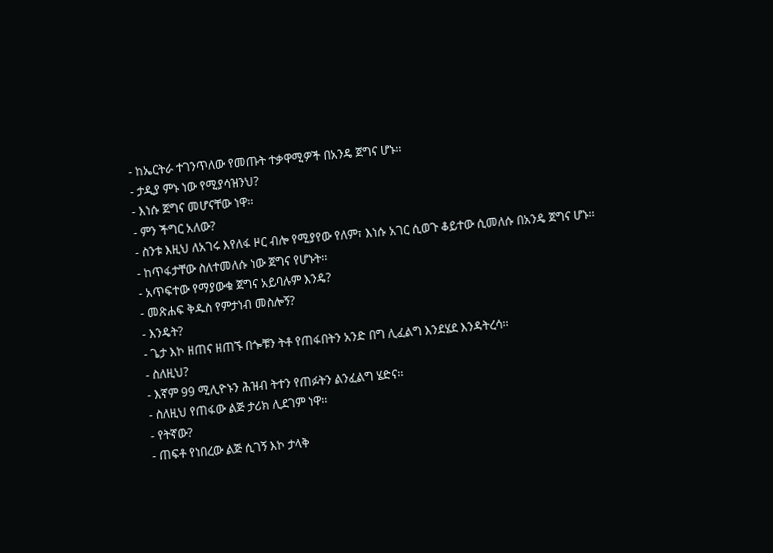- ከኤርትራ ተገንጥለው የመጡት ተቃዋሚዎች በአንዴ ጀግና ሆኑ፡፡
- ታዲያ ምኑ ነው የሚያሳዝንህ?
- እነሱ ጀግና መሆናቸው ነዋ፡፡
- ምን ችግር አለው?
- ስንቱ እዚህ ለአገሩ እየለፋ ዞር ብሎ የሚያየው የለም፣ እነሱ አገር ሲወጉ ቆይተው ሲመለሱ በአንዴ ጀግና ሆኑ፡፡
- ከጥፋታቸው ስለተመለሱ ነው ጀግና የሆኑት፡፡
- አጥፍተው የማያውቁ ጀግና አይባሉም እንዴ?
- መጽሐፍ ቅዱስ የምታነብ መስሎኝ?
- እንዴት?
- ጌታ እኮ ዘጠና ዘጠኙ በጐቹን ትቶ የጠፋበትን አንድ በግ ሊፈልግ እንደሄደ እንዳትረሳ፡፡
- ስለዚህ?
- እኛም 99 ሚሊዮኑን ሕዝብ ትተን የጠፉትን ልንፈልግ ሄድና፡፡
- ስለዚህ የጠፋው ልጅ ታሪክ ሊደገም ነዋ፡፡
- የትኛው?
- ጠፍቶ የነበረው ልጅ ሲገኝ እኮ ታላቅ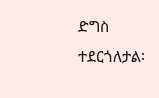ድግስ ተደርጎለታል፡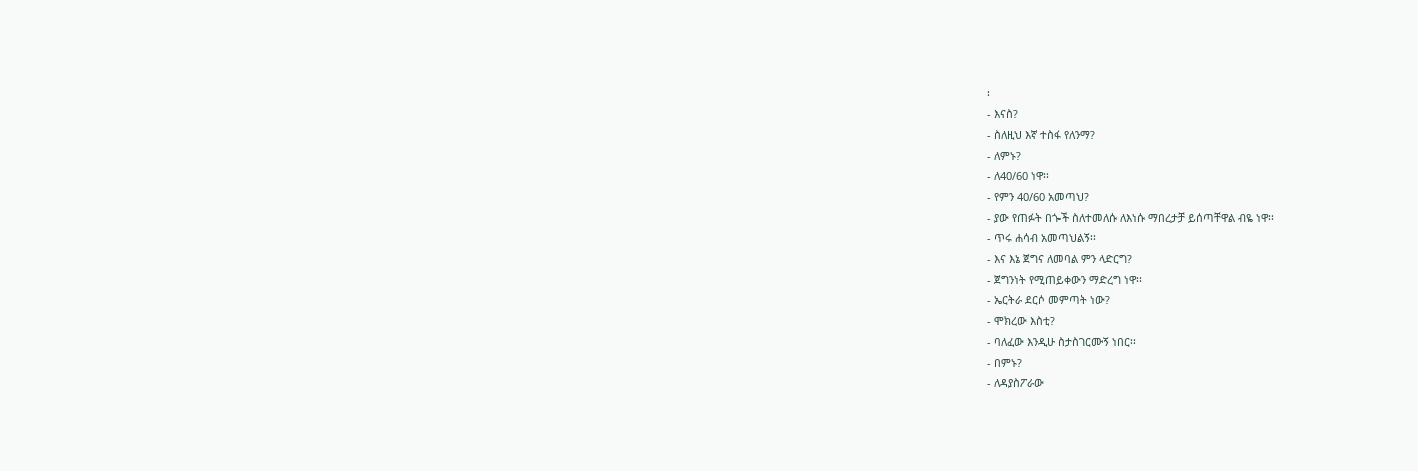፡
- እናስ?
- ስለዚህ እኛ ተስፋ የለንማ?
- ለምኑ?
- ለ40/60 ነዋ፡፡
- የምን 40/60 አመጣህ?
- ያው የጠፉት በጐች ስለተመለሱ ለእነሱ ማበረታቻ ይሰጣቸዋል ብዬ ነዋ፡፡
- ጥሩ ሐሳብ አመጣህልኝ፡፡
- እና እኔ ጀግና ለመባል ምን ላድርግ?
- ጀግንነት የሚጠይቀውን ማድረግ ነዋ፡፡
- ኤርትራ ደርሶ መምጣት ነው?
- ሞክረው እስቲ?
- ባለፈው እንዲሁ ስታስገርሙኝ ነበር፡፡
- በምኑ?
- ለዳያስፖራው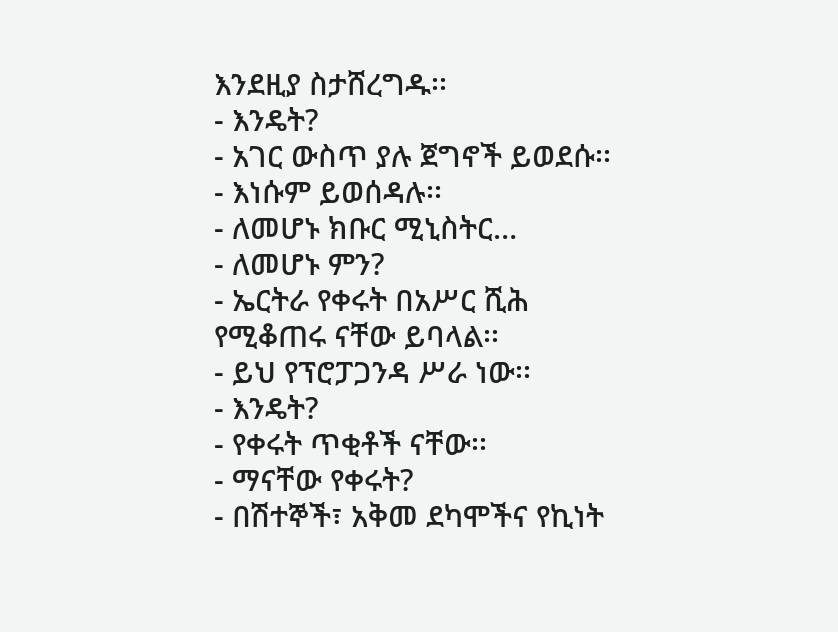እንደዚያ ስታሸረግዱ፡፡
- እንዴት?
- አገር ውስጥ ያሉ ጀግኖች ይወደሱ፡፡
- እነሱም ይወሰዳሉ፡፡
- ለመሆኑ ክቡር ሚኒስትር…
- ለመሆኑ ምን?
- ኤርትራ የቀሩት በአሥር ሺሕ የሚቆጠሩ ናቸው ይባላል፡፡
- ይህ የፕሮፓጋንዳ ሥራ ነው፡፡
- እንዴት?
- የቀሩት ጥቂቶች ናቸው፡፡
- ማናቸው የቀሩት?
- በሽተኞች፣ አቅመ ደካሞችና የኪነት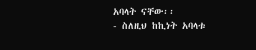አባላት ናቸው፡፡
- ስለዚህ ከኪነት አባላቱ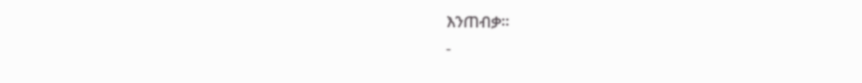እንጠብቃ፡፡
-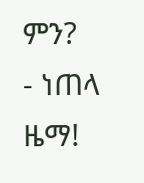ምን?
- ነጠላ ዜማ!